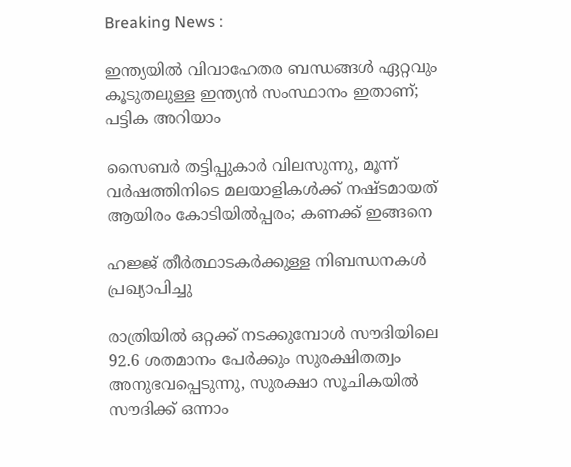Breaking News :

ഇന്ത്യയില്‍ വിവാഹേതര ബന്ധങ്ങള്‍ ഏറ്റവും കൂടുതലുള്ള ഇന്ത്യന്‍ സംസ്ഥാനം ഇതാണ്; പട്ടിക അറിയാം

സൈബര്‍ തട്ടിപ്പുകാര്‍ വിലസുന്നു, മൂന്ന് വര്‍ഷത്തിനിടെ മലയാളികള്‍ക്ക് നഷ്ടമായത് ആയിരം കോടിയില്‍പ്പരം; കണക്ക് ഇങ്ങനെ

ഹജ്ജ് തീർത്ഥാടകർക്കുള്ള നിബന്ധനകൾ പ്രഖ്യാപിച്ചു

രാത്രിയിൽ ഒറ്റക്ക് നടക്കുമ്പോൾ സൗദിയിലെ 92.6 ശതമാനം പേർക്കും സുരക്ഷിതത്വം അനുഭവപ്പെടുന്നു, സുരക്ഷാ സൂചികയിൽ സൗദിക്ക് ഒന്നാം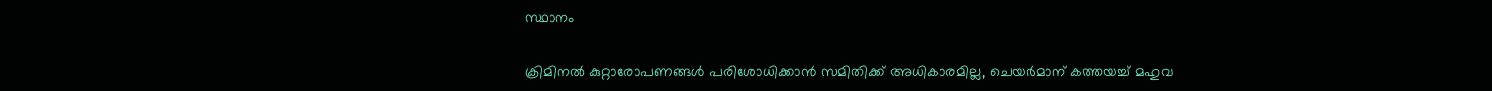സ്ഥാനം

ക്രിമിനല്‍ കുറ്റാരോപണങ്ങള്‍ പരിശോധിക്കാന്‍ സമിതിക്ക്‌ അധികാരമില്ല, ചെയര്‍മാന്‌ കത്തയച്ച് മഹുവ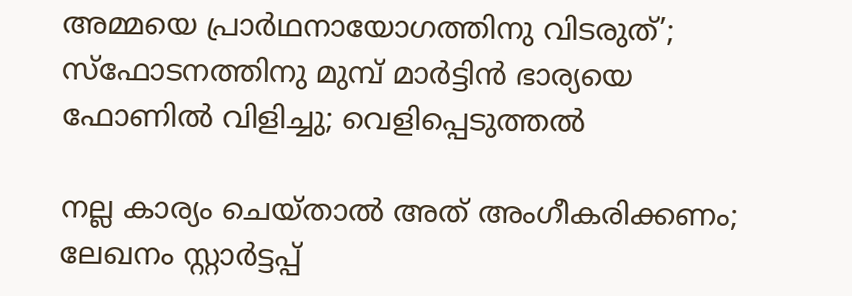അമ്മയെ പ്രാര്‍ഥനായോഗത്തിനു വിടരുത്’; സ്‌ഫോടനത്തിനു മുമ്പ് മാര്‍ട്ടിന്‍ ഭാര്യയെ ഫോണില്‍ വിളിച്ചു; വെളിപ്പെടുത്തല്‍

നല്ല കാര്യം ചെയ്താൽ അത് അംഗീകരിക്കണം; ലേഖനം സ്റ്റാർട്ടപ്പ്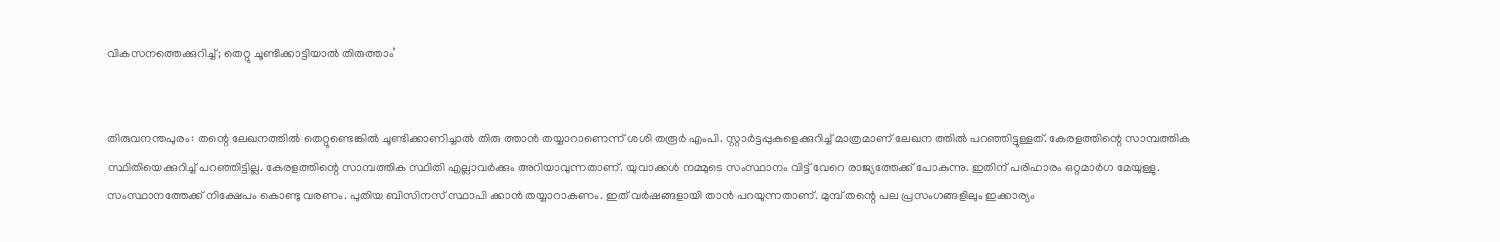വികസനത്തെക്കുറിച്ച്; തെറ്റു ചൂണ്ടിക്കാട്ടിയാൽ തിരുത്താം’


തിരുവനന്തപുരം: തന്റെ ലേഖനത്തില്‍ തെറ്റുണ്ടെങ്കില്‍ ചൂണ്ടിക്കാണിച്ചാല്‍ തിരു ത്താന്‍ തയ്യാറാണെന്ന് ശശി തരൂര്‍ എംപി. സ്റ്റാര്‍ട്ടപ്പുകളെക്കുറിച്ച് മാത്രമാണ് ലേഖന ത്തില്‍ പറഞ്ഞിട്ടുള്ളത്. കേരളത്തിന്റെ സാമ്പത്തിക സ്ഥിതിയെക്കുറിച്ച് പറഞ്ഞിട്ടില്ല. കേരളത്തിന്റെ സാമ്പത്തിക സ്ഥിതി എല്ലാവര്‍ക്കും അറിയാവുന്നതാണ്. യുവാക്കള്‍ നമ്മുടെ സംസ്ഥാനം വിട്ട് വേറെ രാജ്യത്തേക്ക് പോകുന്നു. ഇതിന് പരിഹാരം ഒറ്റമാര്‍ഗ മേയുള്ളു. സംസ്ഥാനത്തേക്ക് നിക്ഷേപം കൊണ്ടു വരണം. പുതിയ ബിസിനസ് സ്ഥാപി ക്കാന്‍ തയ്യാറാകണം. ഇത് വര്‍ഷങ്ങളായി താന്‍ പറയുന്നതാണ്. മുമ്പ് തന്റെ പല പ്രസംഗങ്ങളിലും ഇക്കാര്യം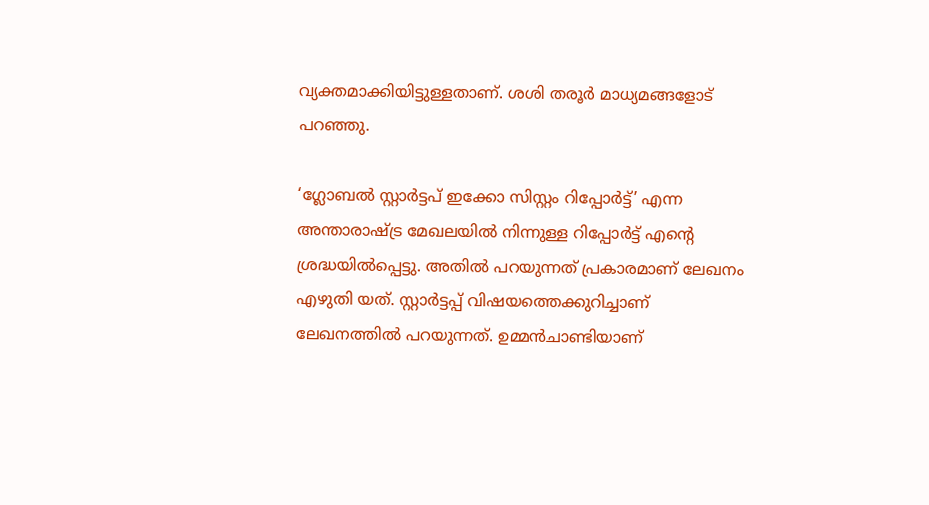വ്യക്തമാക്കിയിട്ടുള്ളതാണ്. ശശി തരൂര്‍ മാധ്യമങ്ങളോട് പറഞ്ഞു.

‘ഗ്ലോബല്‍ സ്റ്റാര്‍ട്ടപ് ഇക്കോ സിസ്റ്റം റിപ്പോര്‍ട്ട്’ എന്ന അന്താരാഷ്ട്ര മേഖലയില്‍ നിന്നുള്ള റിപ്പോര്‍ട്ട് എന്റെ ശ്രദ്ധയില്‍പ്പെട്ടു. അതില്‍ പറയുന്നത് പ്രകാരമാണ് ലേഖനം എഴുതി യത്. സ്റ്റാര്‍ട്ടപ്പ് വിഷയത്തെക്കുറിച്ചാണ് ലേഖനത്തില്‍ പറയുന്നത്. ഉമ്മന്‍ചാണ്ടിയാണ്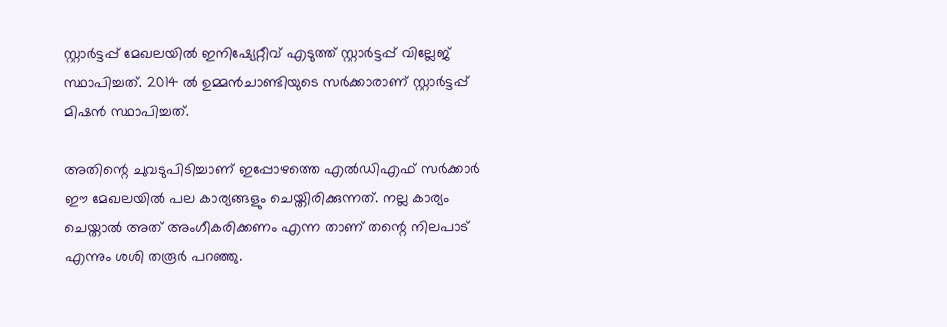സ്റ്റാര്‍ട്ടപ്പ് മേഖലയില്‍ ഇനിഷ്യേറ്റീവ് എടുത്ത് സ്റ്റാര്‍ട്ടപ്പ് വില്ലേജ് സ്ഥാപിച്ചത്. 2014 ല്‍ ഉമ്മന്‍ചാണ്ടിയുടെ സര്‍ക്കാരാണ് സ്റ്റാര്‍ട്ടപ്പ് മിഷന്‍ സ്ഥാപിച്ചത്.

അതിന്റെ ചുവടുപിടിച്ചാണ് ഇപ്പോഴത്തെ എല്‍ഡിഎഫ് സര്‍ക്കാര്‍ ഈ മേഖലയില്‍ പല കാര്യങ്ങളും ചെയ്തിരിക്കുന്നത്. നല്ല കാര്യം ചെയ്താല്‍ അത് അംഗീകരിക്കണം എന്ന താണ് തന്റെ നിലപാട് എന്നും ശശി തരൂര്‍ പറഞ്ഞു.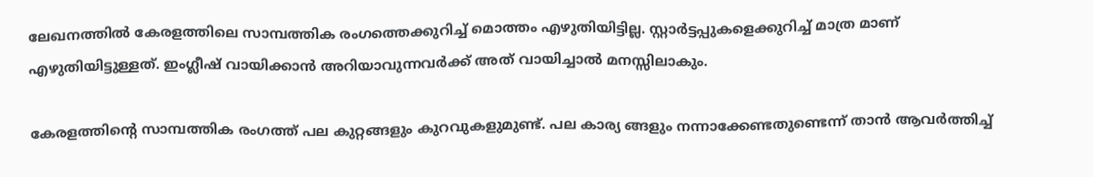ലേഖനത്തില്‍ കേരളത്തിലെ സാമ്പത്തിക രംഗത്തെക്കുറിച്ച് മൊത്തം എഴുതിയിട്ടില്ല. സ്റ്റാര്‍ട്ടപ്പുകളെക്കുറിച്ച് മാത്ര മാണ് എഴുതിയിട്ടുള്ളത്. ഇംഗ്ലീഷ് വായിക്കാന്‍ അറിയാവുന്നവര്‍ക്ക് അത് വായിച്ചാല്‍ മനസ്സിലാകും.

കേരളത്തിന്റെ സാമ്പത്തിക രംഗത്ത് പല കുറ്റങ്ങളും കുറവുകളുമുണ്ട്. പല കാര്യ ങ്ങളും നന്നാക്കേണ്ടതുണ്ടെന്ന് താന്‍ ആവര്‍ത്തിച്ച്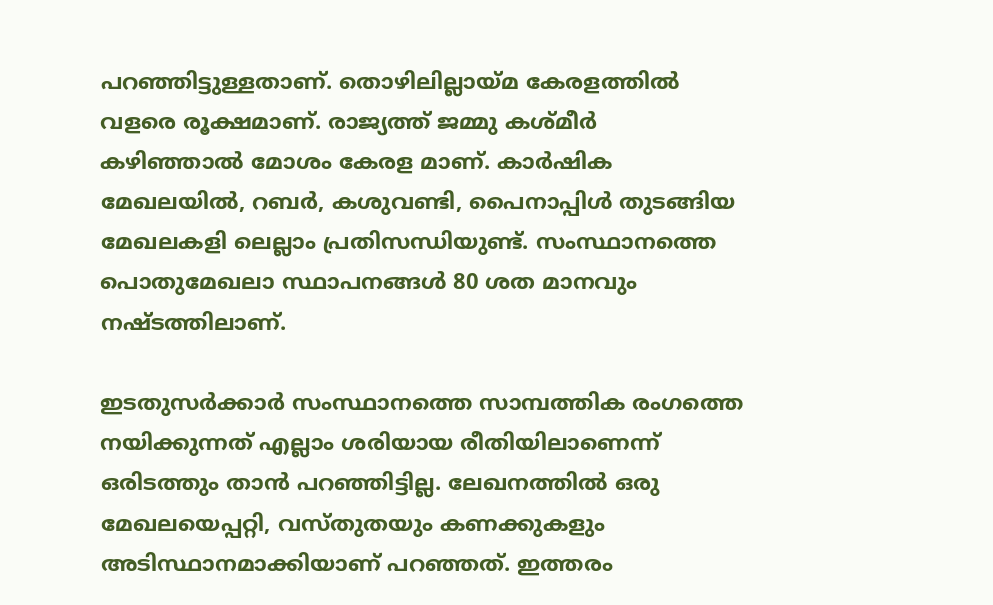പറഞ്ഞിട്ടുള്ളതാണ്. തൊഴിലില്ലായ്മ കേരളത്തില്‍ വളരെ രൂക്ഷമാണ്. രാജ്യത്ത് ജമ്മു കശ്മീര്‍ കഴിഞ്ഞാല്‍ മോശം കേരള മാണ്. കാര്‍ഷിക മേഖലയില്‍, റബര്‍, കശുവണ്ടി, പൈനാപ്പിള്‍ തുടങ്ങിയ മേഖലകളി ലെല്ലാം പ്രതിസന്ധിയുണ്ട്. സംസ്ഥാനത്തെ പൊതുമേഖലാ സ്ഥാപനങ്ങള്‍ 80 ശത മാനവും നഷ്ടത്തിലാണ്.

ഇടതുസര്‍ക്കാര്‍ സംസ്ഥാനത്തെ സാമ്പത്തിക രംഗത്തെ നയിക്കുന്നത് എല്ലാം ശരിയായ രീതിയിലാണെന്ന് ഒരിടത്തും താന്‍ പറഞ്ഞിട്ടില്ല. ലേഖനത്തില്‍ ഒരു മേഖലയെപ്പറ്റി, വസ്തുതയും കണക്കുകളും അടിസ്ഥാനമാക്കിയാണ് പറഞ്ഞത്. ഇത്തരം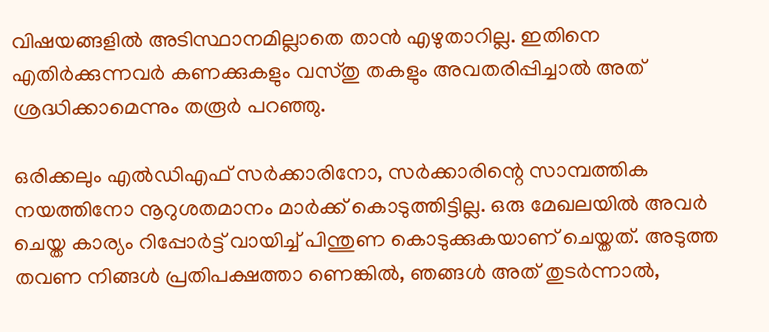വിഷയങ്ങളില്‍ അടിസ്ഥാനമില്ലാതെ താന്‍ എഴുതാറില്ല. ഇതിനെ എതിര്‍ക്കുന്നവര്‍ കണക്കുകളും വസ്തു തകളും അവതരിപ്പിച്ചാല്‍ അത് ശ്രദ്ധിക്കാമെന്നും തരൂര്‍ പറഞ്ഞു.

ഒരിക്കലും എല്‍ഡിഎഫ് സര്‍ക്കാരിനോ, സര്‍ക്കാരിന്റെ സാമ്പത്തിക നയത്തിനോ നൂറുശതമാനം മാര്‍ക്ക് കൊടുത്തിട്ടില്ല. ഒരു മേഖലയില്‍ അവര്‍ ചെയ്ത കാര്യം റിപ്പോര്‍ട്ട് വായിച്ച് പിന്തുണ കൊടുക്കുകയാണ് ചെയ്തത്. അടുത്ത തവണ നിങ്ങള്‍ പ്രതിപക്ഷത്താ ണെങ്കില്‍, ഞങ്ങള്‍ അത് തുടര്‍ന്നാല്‍,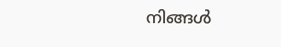നിങ്ങള്‍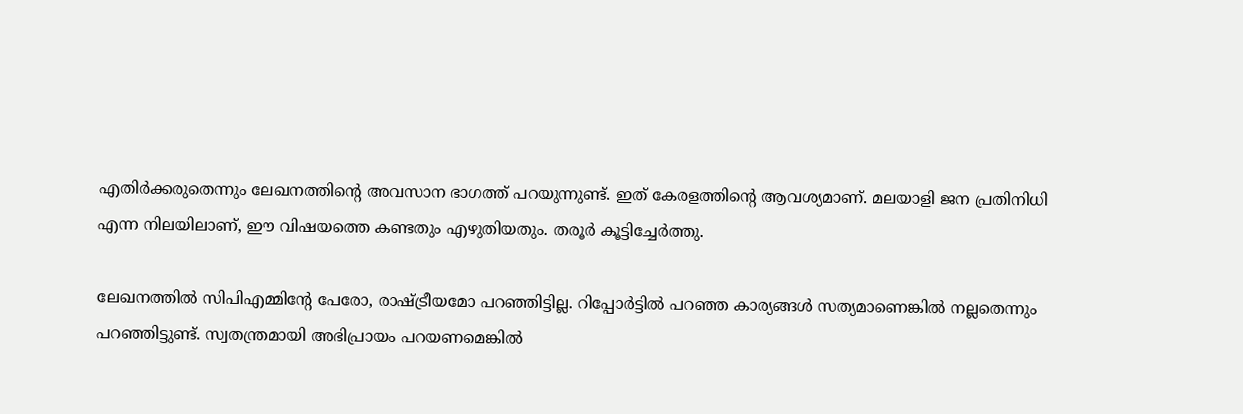എതിര്‍ക്കരുതെന്നും ലേഖനത്തിന്റെ അവസാന ഭാഗത്ത് പറയുന്നുണ്ട്. ഇത് കേരളത്തിന്റെ ആവശ്യമാണ്. മലയാളി ജന പ്രതിനിധി എന്ന നിലയിലാണ്, ഈ വിഷയത്തെ കണ്ടതും എഴുതിയതും. തരൂര്‍ കൂട്ടിച്ചേര്‍ത്തു.

ലേഖനത്തില്‍ സിപിഎമ്മിന്റേ പേരോ, രാഷ്ട്രീയമോ പറഞ്ഞിട്ടില്ല. റിപ്പോര്‍ട്ടില്‍ പറഞ്ഞ കാര്യങ്ങള്‍ സത്യമാണെങ്കില്‍ നല്ലതെന്നും പറഞ്ഞിട്ടുണ്ട്. സ്വതന്ത്രമായി അഭിപ്രായം പറയണമെങ്കില്‍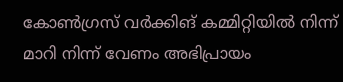കോണ്‍ഗ്രസ് വര്‍ക്കിങ് കമ്മിറ്റിയില്‍ നിന്ന് മാറി നിന്ന് വേണം അഭിപ്രായം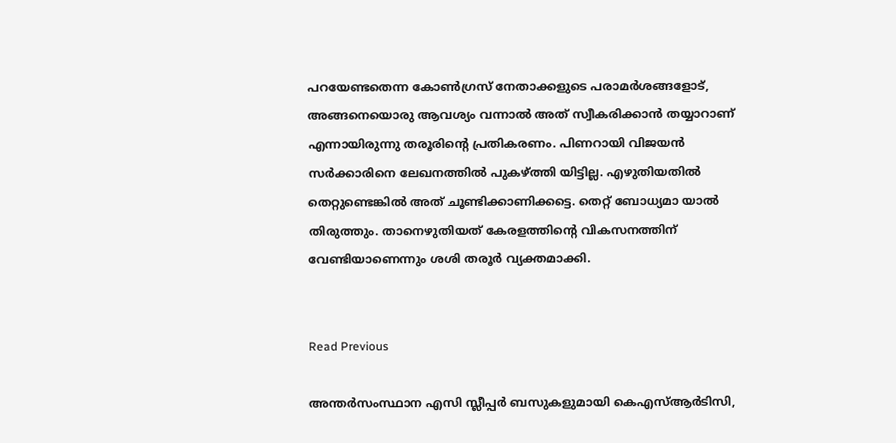പറയേണ്ടതെന്ന കോണ്‍ഗ്രസ് നേതാക്കളുടെ പരാമര്‍ശങ്ങളോട്, അങ്ങനെയൊരു ആവശ്യം വന്നാല്‍ അത് സ്വീകരിക്കാന്‍ തയ്യാറാണ് എന്നായിരുന്നു തരൂരിന്റെ പ്രതികരണം. പിണറായി വിജയന്‍ സര്‍ക്കാരിനെ ലേഖനത്തില്‍ പുകഴ്ത്തി യിട്ടില്ല. എഴുതിയതില്‍ തെറ്റുണ്ടെങ്കില്‍ അത് ചൂണ്ടിക്കാണിക്കട്ടെ. തെറ്റ് ബോധ്യമാ യാല്‍ തിരുത്തും. താനെഴുതിയത് കേരളത്തിന്റെ വികസനത്തിന് വേണ്ടിയാണെന്നും ശശി തരൂര്‍ വ്യക്തമാക്കി.


Read Previous

അന്തർസംസ്ഥാന എസി സ്ലീപ്പർ ബസുകളുമായി കെഎസ്ആർടിസി,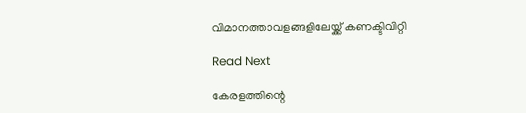വിമാനത്താവളങ്ങളിലേയ്ക്ക് കണക്ടിവിറ്റി

Read Next

കേരളത്തിന്റെ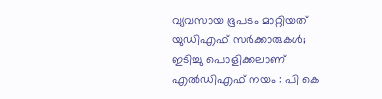വ്യവസായ ഭൂപടം മാറ്റിയത് യുഡിഎഫ് സർക്കാരുകൾ; ഇടിച്ചു പൊളിക്കലാണ് എൽഡിഎഫ് നയം : പി കെ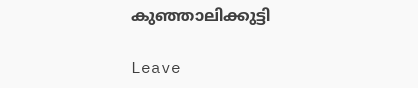കുഞ്ഞാലിക്കുട്ടി

Leave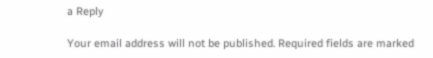a Reply

Your email address will not be published. Required fields are marked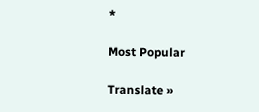*

Most Popular

Translate »